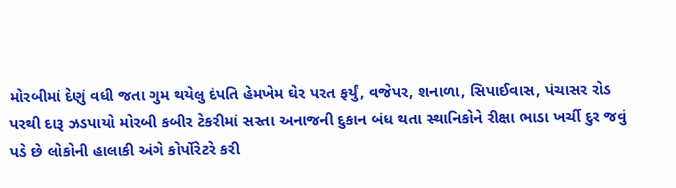મોરબીમાં દેણું વધી જતા ગુમ થયેલુ દંપતિ હેમખેમ ઘેર પરત ફર્યું, વજેપર, શનાળા, સિપાઈવાસ, પંચાસર રોડ પરથી દારૂ ઝડપાયો મોરબી કબીર ટેકરીમાં સસ્તા અનાજની દુકાન બંધ થતા સ્થાનિકોને રીક્ષા ભાડા ખર્ચી દુર જવું પડે છે લોકોની હાલાકી અંગે કોર્પોરેટરે કરી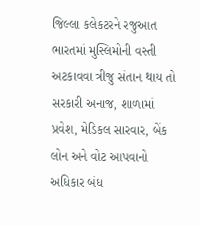જિલ્લા કલેકટરને રજુઆત ભારતમાં મુસ્લિમોની વસ્તી અટકાવવા ત્રીજુ સંતાન થાય તો સરકારી અનાજ, શાળામાં પ્રવેશ, મેડિકલ સારવાર, બેંક લોન અને વોટ આપવાનો અધિકાર બંધ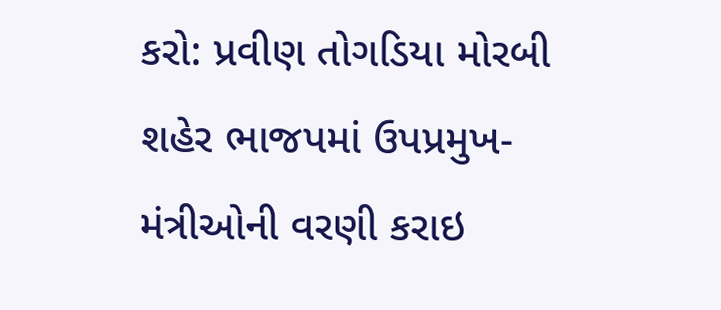કરો: પ્રવીણ તોગડિયા મોરબી શહેર ભાજપમાં ઉપપ્રમુખ-મંત્રીઓની વરણી કરાઇ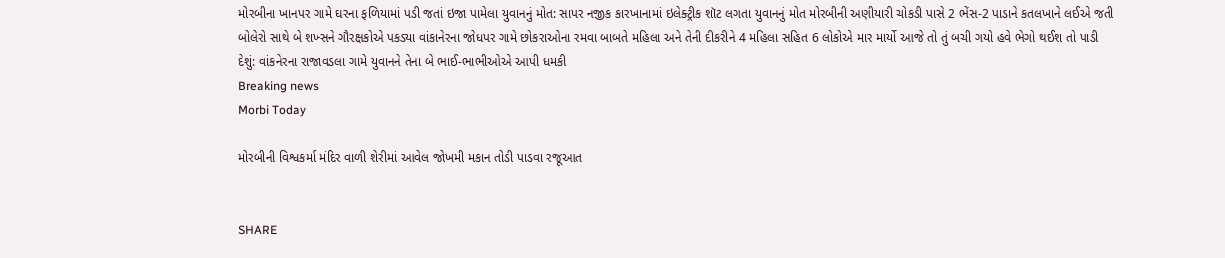મોરબીના ખાનપર ગામે ઘરના ફળિયામાં પડી જતાં ઇજા પામેલા યુવાનનું મોત: સાપર નજીક કારખાનામાં ઇલેક્ટ્રીક શૉટ લગતા યુવાનનું મોત મોરબીની અણીયારી ચોકડી પાસે 2 ભેંસ-2 પાડાને કતલખાને લઈએ જતી બોલેરો સાથે બે શખ્સને ગૌરક્ષકોએ પકડ્યા વાંકાનેરના જોધપર ગામે છોકરાઓના રમવા બાબતે મહિલા અને તેની દીકરીને 4 મહિલા સહિત 6 લોકોએ માર માર્યો આજે તો તું બચી ગયો હવે ભેગો થઈશ તો પાડી દેશું: વાંકનેરના રાજાવડલા ગામે યુવાનને તેના બે ભાઈ-ભાભીઓએ આપી ધમકી
Breaking news
Morbi Today

મોરબીની વિશ્વકર્મા મંદિર વાળી શેરીમાં આવેલ જોખમી મકાન તોડી પાડવા રજૂઆત


SHARE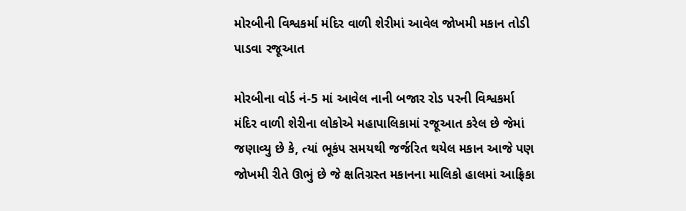મોરબીની વિશ્વકર્મા મંદિર વાળી શેરીમાં આવેલ જોખમી મકાન તોડી પાડવા રજૂઆત

મોરબીના વોર્ડ નં-5 માં આવેલ નાની બજાર રોડ પરની વિશ્વકર્મા મંદિર વાળી શેરીના લોકોએ મહાપાલિકામાં રજૂઆત કરેલ છે જેમાં જણાવ્યુ છે કે, ત્યાં ભૂકંપ સમયથી જર્જરિત થયેલ મકાન આજે પણ જોખમી રીતે ઊભું છે જે ક્ષતિગ્રસ્ત મકાનના માલિકો હાલમાં આફ્રિકા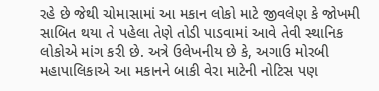રહે છે જેથી ચોમાસામાં આ મકાન લોકો માટે જીવલેણ કે જોખમી સાબિત થયા તે પહેલા તેણે તોડી પાડવામાં આવે તેવી સ્થાનિક લોકોએ માંગ કરી છે. અત્રે ઉલેખનીય છે કે, અગાઉ મોરબી મહાપાલિકાએ આ મકાનને બાકી વેરા માટેની નોટિસ પણ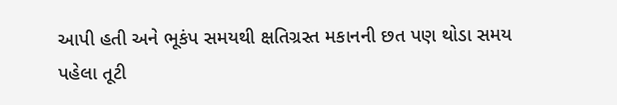આપી હતી અને ભૂકંપ સમયથી ક્ષતિગ્રસ્ત મકાનની છત પણ થોડા સમય પહેલા તૂટી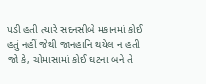પડી હતી ત્યારે સદનસીબે મકાનમાં કોઈ હતું નહીં જેથી જાનહાનિ થયેલ ન હતી જો કે, ચોમાસામાં કોઈ ઘટના બને તે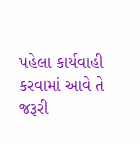પહેલા કાર્યવાહી કરવામાં આવે તે જરૂરી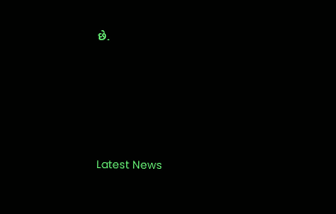છે.






Latest News